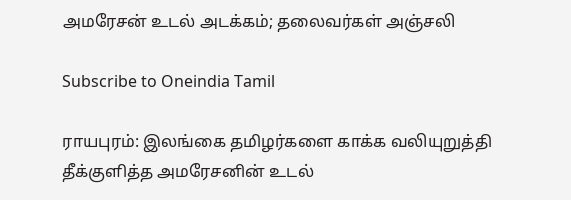அமரேசன் உடல் அடக்கம்; தலைவர்கள் அஞ்சலி

Subscribe to Oneindia Tamil

ராயபுரம்: இலங்கை தமிழர்களை காக்க வலியுறுத்தி தீக்குளித்த அமரேசனின் உடல்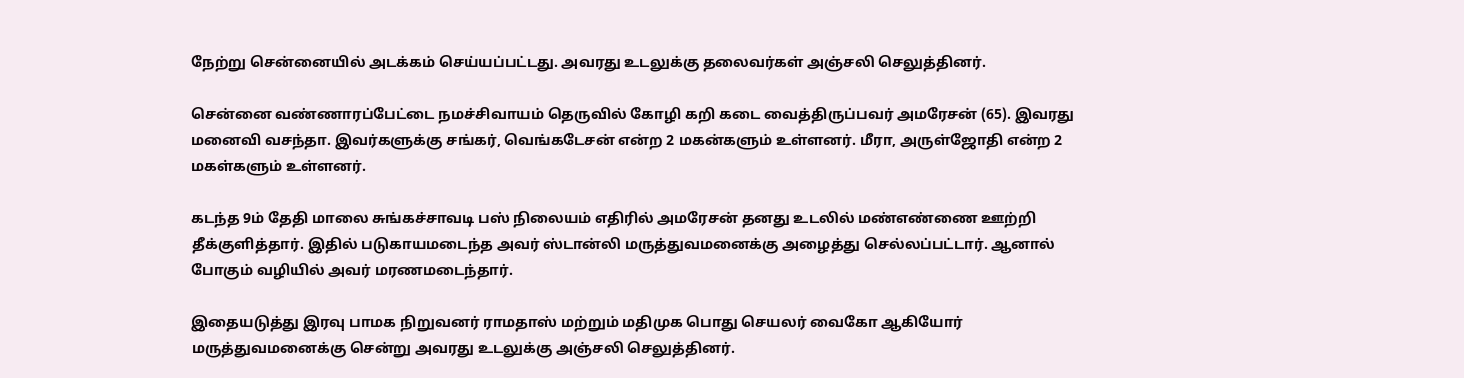நேற்று சென்னையில் அடக்கம் செய்யப்பட்டது. அவரது உடலுக்கு தலைவர்கள் அஞ்சலி செலுத்தினர்.

சென்னை வண்ணாரப்பேட்டை நமச்சிவாயம் தெருவில் கோழி கறி கடை வைத்திருப்பவர் அமரேசன் (65). இவரது மனைவி வசந்தா. இவர்களுக்கு சங்கர், வெங்கடேசன் என்ற 2 மகன்களும் உள்ளனர். மீரா, அருள்ஜோதி என்ற 2 மகள்களும் உள்ளனர்.

கடந்த 9ம் தேதி மாலை சுங்கச்சாவடி பஸ் நிலையம் எதிரில் அமரேசன் தனது உடலில் மண்எண்ணை ஊற்றி தீக்குளித்தார். இதில் படுகாயமடைந்த அவர் ஸ்டான்லி மருத்துவமனைக்கு அழைத்து செல்லப்பட்டார். ஆனால் போகும் வழியில் அவர் மரணமடைந்தார்.

இதையடுத்து இரவு பாமக நிறுவனர் ராமதாஸ் மற்றும் மதிமுக பொது செயலர் வைகோ ஆகியோர் மருத்துவமனைக்கு சென்று அவரது உடலுக்கு அஞ்சலி செலுத்தினர்.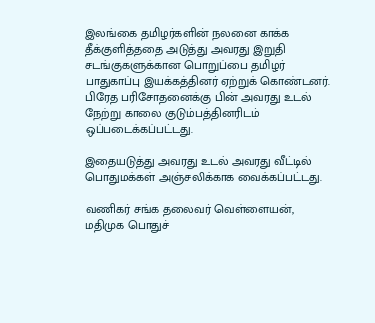இலங்கை தமிழர்களின் நலனை காக்க தீக்குளித்ததை அடுத்து அவரது இறுதி சடங்குகளுக்கான பொறுப்பை தமிழர் பாதுகாப்பு இயக்கத்தினர் ஏற்றுக் கொண்டனர். பிரேத பரிசோதனைக்கு பின் அவரது உடல் நேற்று காலை குடும்பத்தினரிடம் ஒப்படைக்கப்பட்டது.

இதையடுத்து அவரது உடல் அவரது வீட்டில் பொதுமக்கள் அஞ்சலிக்காக வைக்கப்பட்டது.

வணிகர் சங்க தலைவர் வெள்ளையன், மதிமுக பொதுச்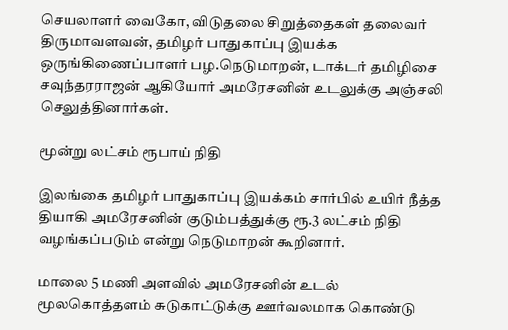செயலாளர் வைகோ, விடுதலை சிறுத்தைகள் தலைவர் திருமாவளவன், தமிழர் பாதுகாப்பு இயக்க ஒருங்கிணைப்பாளர் பழ.நெடுமாறன், டாக்டர் தமிழிசை சவுந்தரராஜன் ஆகியோர் அமரேசனின் உடலுக்கு அஞ்சலி செலுத்தினார்கள்.

மூன்று லட்சம் ரூபாய் நிதி

இலங்கை தமிழர் பாதுகாப்பு இயக்கம் சார்பில் உயிர் நீத்த தியாகி அமரேசனின் குடும்பத்துக்கு ரூ.3 லட்சம் நிதி வழங்கப்படும் என்று நெடுமாறன் கூறினார்.

மாலை 5 மணி அளவில் அமரேசனின் உடல் மூலகொத்தளம் சுடுகாட்டுக்கு ஊர்வலமாக கொண்டு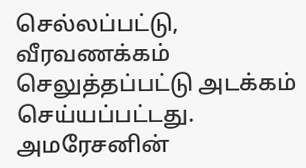செல்லப்பட்டு, வீரவணக்கம் செலுத்தப்பட்டு அடக்கம் செய்யப்பட்டது. அமரேசனின்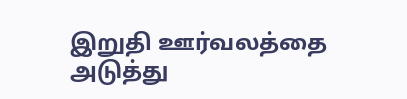இறுதி ஊர்வலத்தை அடுத்து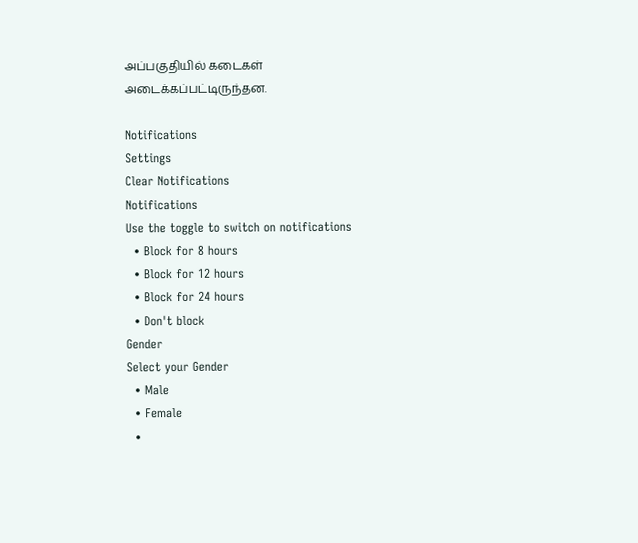அப்பகுதியில் கடைகள் அடைக்கப்பட்டிருந்தன.

Notifications
Settings
Clear Notifications
Notifications
Use the toggle to switch on notifications
  • Block for 8 hours
  • Block for 12 hours
  • Block for 24 hours
  • Don't block
Gender
Select your Gender
  • Male
  • Female
  •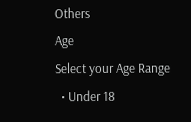Others
Age
Select your Age Range
  • Under 18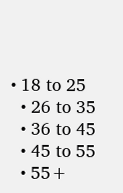• 18 to 25
  • 26 to 35
  • 36 to 45
  • 45 to 55
  • 55+